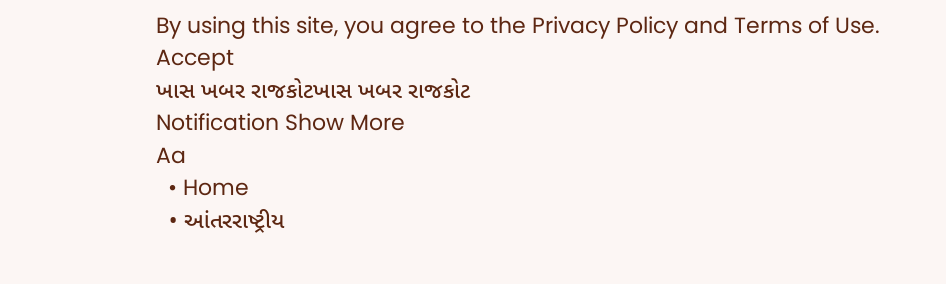By using this site, you agree to the Privacy Policy and Terms of Use.
Accept
ખાસ ખબર રાજકોટખાસ ખબર રાજકોટ
Notification Show More
Aa
  • Home
  • આંતરરાષ્ટ્રીય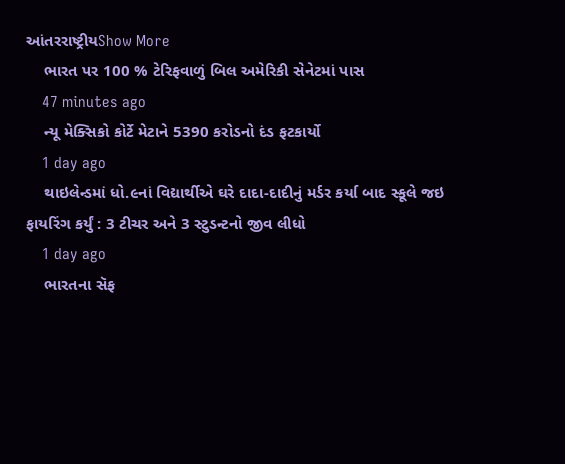આંતરરાષ્ટ્રીયShow More
    ભારત પર 100 % ટેરિફવાળું બિલ અમેરિકી સેનેટમાં પાસ
    47 minutes ago
    ન્યૂ મેક્સિકો કોર્ટે મેટાને 5390 કરોડનો દંડ ફટકાર્યો
    1 day ago
    થાઇલેન્ડમાં ધો.૯નાં વિદ્યાર્થીએ ઘરે દાદા-દાદીનું મર્ડર કર્યા બાદ સ્કૂલે જઇ ફાયરિંગ કર્યું : 3 ટીચર અને 3 સ્ટુડન્ટનો જીવ લીધો
    1 day ago
    ભારતના સૅફ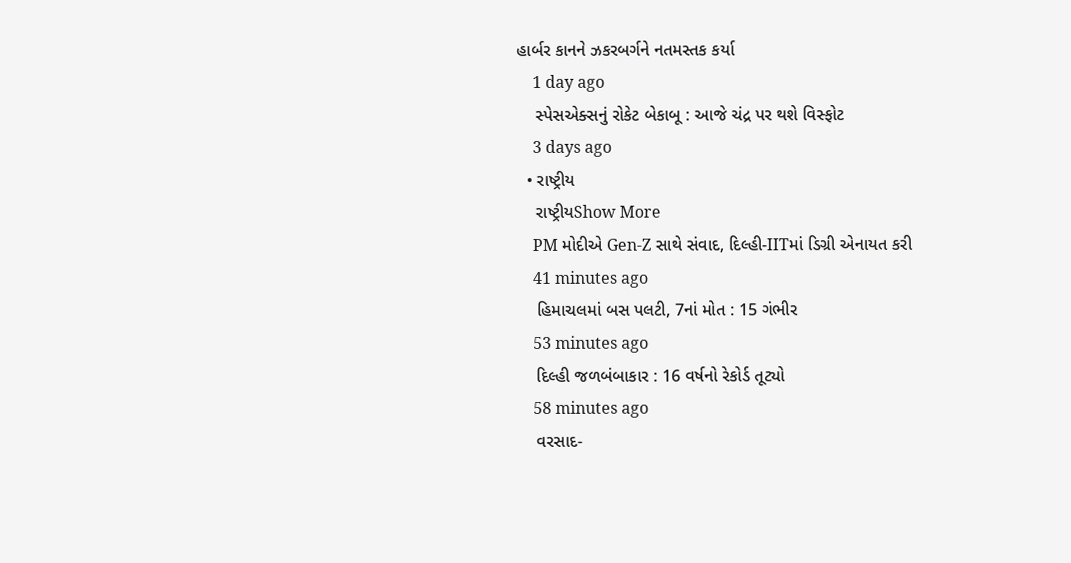હાર્બર કાનને ઝકરબર્ગને નતમસ્તક કર્યા
    1 day ago
    સ્પેસએક્સનું રોકેટ બેકાબૂ : આજે ચંદ્ર પર થશે વિસ્ફોટ
    3 days ago
  • રાષ્ટ્રીય
    રાષ્ટ્રીયShow More
    PM મોદીએ Gen-Z સાથે સંવાદ, દિલ્હી-IITમાં ડિગ્રી એનાયત કરી
    41 minutes ago
    હિમાચલમાં બસ પલટી, 7નાં મોત : 15 ગંભીર
    53 minutes ago
    દિલ્હી જળબંબાકાર : 16 વર્ષનો રેકોર્ડ તૂટ્યો
    58 minutes ago
    વરસાદ-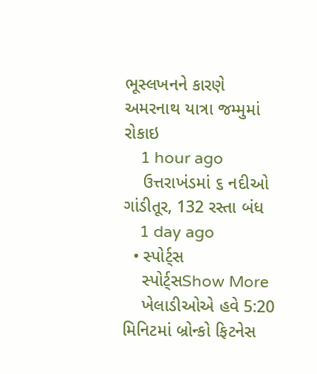ભૂસ્લખનને કારણે અમરનાથ યાત્રા જમ્મુમાં રોકાઇ
    1 hour ago
    ઉત્તરાખંડમાં ૬ નદીઓ ગાંડીતૂર, 132 રસ્તા બંધ
    1 day ago
  • સ્પોર્ટ્સ
    સ્પોર્ટ્સShow More
    ખેલાડીઓએ હવે 5:20 મિનિટમાં બ્રોન્કો ફિટનેસ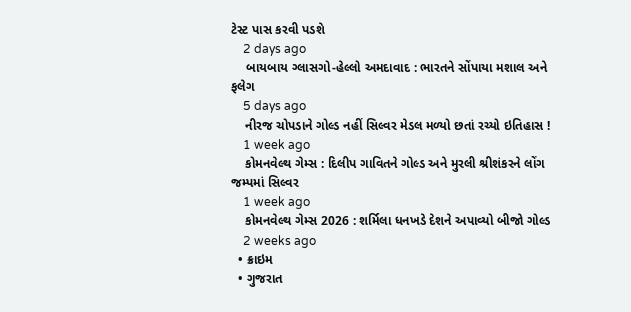ટેસ્ટ પાસ કરવી પડશે
    2 days ago
    બાયબાય ગ્લાસગો-હેલ્લો અમદાવાદ : ભારતને સોંપાયા મશાલ અને ફલેગ
    5 days ago
    નીરજ ચોપડાને ગોલ્ડ નહીં સિલ્વર મેડલ મળ્યો છતાં રચ્યો ઇતિહાસ !
    1 week ago
    કોમનવેલ્થ ગેમ્સ : દિલીપ ગાવિતને ગોલ્ડ અને મુરલી શ્રીશંકરને લોંગ જમ્પમાં સિલ્વર
    1 week ago
    કોમનવેલ્થ ગેમ્સ 2026 : શર્મિલા ધનખડે દેશને અપાવ્યો બીજો ગોલ્ડ
    2 weeks ago
  • ક્રાઇમ
  • ગુજરાત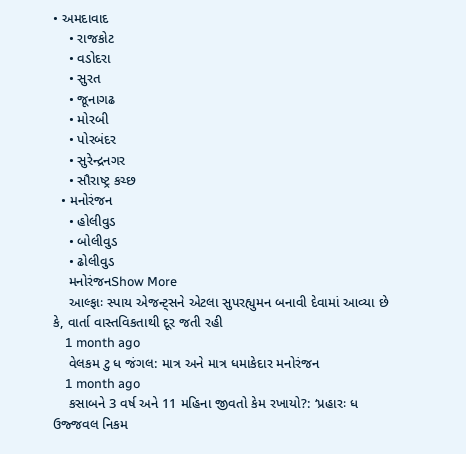• અમદાવાદ
    • રાજકોટ
    • વડોદરા
    • સુરત
    • જૂનાગઢ
    • મોરબી
    • પોરબંદર
    • સુરેન્દ્રનગર
    • સૌરાષ્ટ્ર કચ્છ
  • મનોરંજન
    • હોલીવુડ
    • બોલીવુડ
    • ઢોલીવુડ
    મનોરંજનShow More
    આલ્ફાઃ સ્પાય એજન્ટ્સને એટલા સુપરહ્યુમન બનાવી દેવામાં આવ્યા છે કે, વાર્તા વાસ્તવિકતાથી દૂર જતી રહી
    1 month ago
    વેલકમ ટુ ધ જંગલ: માત્ર અને માત્ર ધમાકેદાર મનોરંજન
    1 month ago
    કસાબને 3 વર્ષ અને 11 મહિના જીવતો કેમ રખાયો?: ‘પ્રહારઃ ધ ઉજ્જવલ નિકમ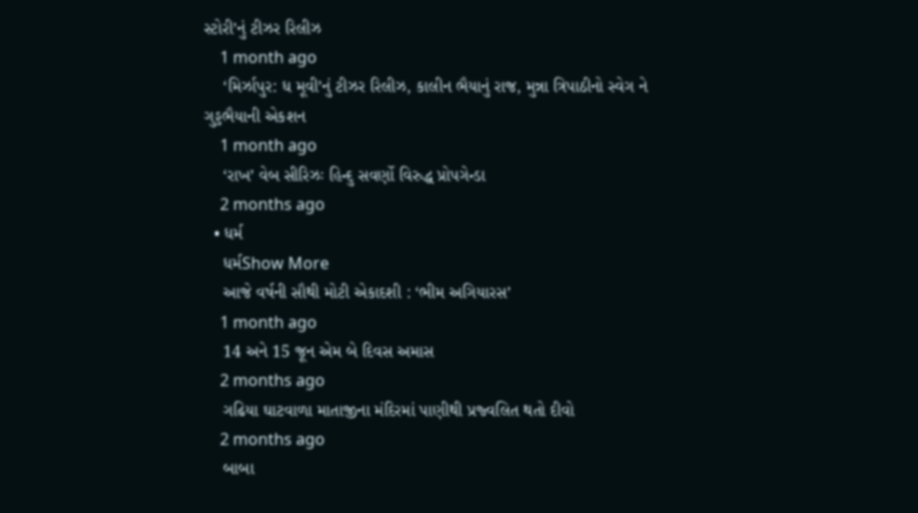સ્ટોરી’નું ટીઝર રિલીઝ
    1 month ago
    ‘મિર્ઝાપુર: ધ મૂવી’નું ટીઝર રિલીઝ, કાલીન ભૈયાનું રાજ, મુન્ના ત્રિપાઠીનો સ્વેગ ને ગુડ્ડભૈયાની એકશન
    1 month ago
    ‘રાખ’ વેબ સીરિઝઃ હિન્દુ સવર્ણો વિરુદ્ધ પ્રોપગેન્ડા
    2 months ago
  • ધર્મ
    ધર્મShow More
    આજે વર્ષની સૌથી મોટી એકાદશી : ‘ભીમ અગિયારસ’
    1 month ago
    14 અને 15 જૂન એમ બે દિવસ અમાસ
    2 months ago
    ગઢિયા ઘાટવાળા માતાજીના મંદિરમાં પાણીથી પ્રજ્વલિત થતો દીવો
    2 months ago
    બાબા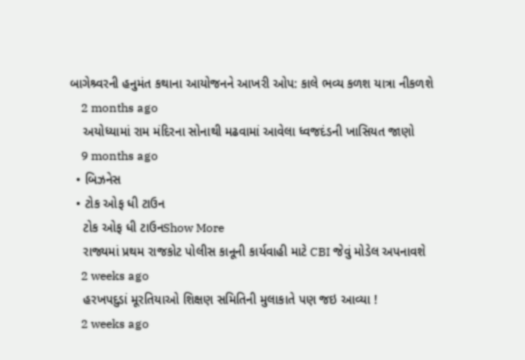બાગેશ્ર્વરની હનુમંત કથાના આયોજનને આખરી ઓપ: કાલે ભવ્ય કળશ યાત્રા નીકળશે
    2 months ago
    અયોધ્યામાં રામ મંદિરના સોનાથી મઢવામાં આવેલા ધ્વજદંડની ખાસિયત જાણો
    9 months ago
  • બિઝનેસ
  • ટોક ઓફ ધી ટાઉન
    ટોક ઓફ ધી ટાઉનShow More
    રાજ્યમાં પ્રથમ રાજકોટ પોલીસ કાનૂની કાર્યવાહી માટે CBI જેવું મોડેલ અપનાવશે
    2 weeks ago
    હરખપદુડાં મૂરતિયાઓ શિક્ષણ સમિતિની મુલાકાતે પણ જઇ આવ્યા !
    2 weeks ago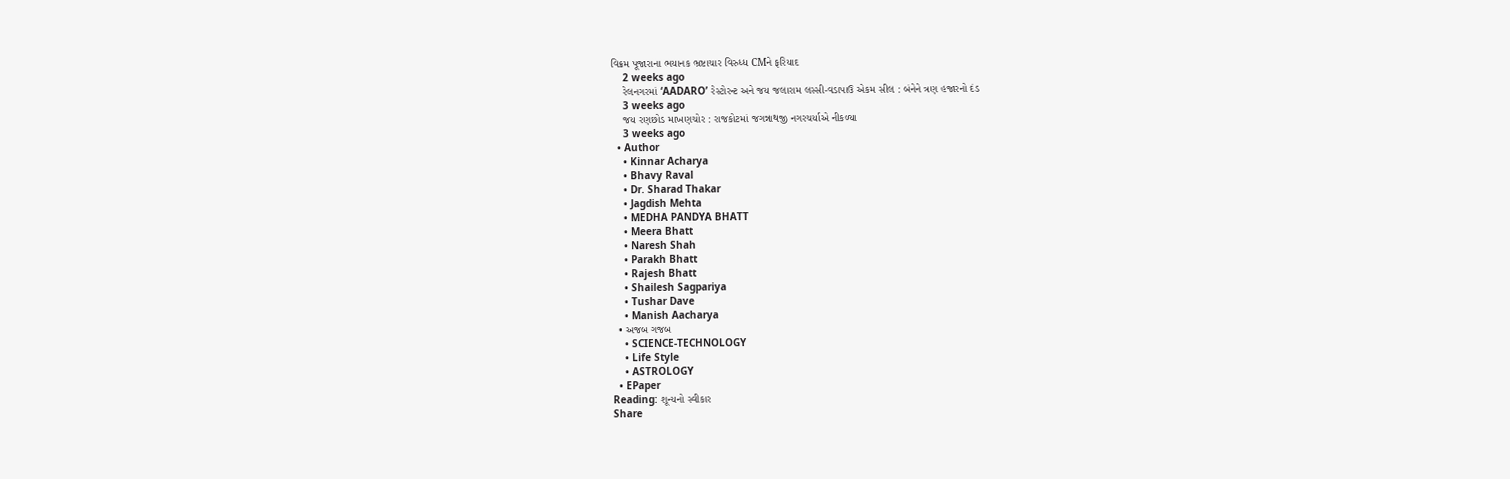વિક્રમ પૂજારાના ભયાનક ભ્રષ્ટાચાર વિરુધ્ધ CMને ફરિયાદ
    2 weeks ago
    રેલનગરમાં ‘AADARO’ રેસ્ટોરન્ટ અને જય જલારામ લસ્સી-વડાપાઉ એકમ સીલ : બંનેને ત્રણ હજારનો દંડ
    3 weeks ago
    જય રણછોડ માખણચોર : રાજકોટમાં જગન્નાથજી નગરચર્યાએ નીકળ્યા
    3 weeks ago
  • Author
    • Kinnar Acharya
    • Bhavy Raval
    • Dr. Sharad Thakar
    • Jagdish Mehta
    • MEDHA PANDYA BHATT
    • Meera Bhatt
    • Naresh Shah
    • Parakh Bhatt
    • Rajesh Bhatt
    • Shailesh Sagpariya
    • Tushar Dave
    • Manish Aacharya
  • અજબ ગજબ
    • SCIENCE-TECHNOLOGY
    • Life Style
    • ASTROLOGY
  • EPaper
Reading: શૂન્યનો સ્વીકાર
Share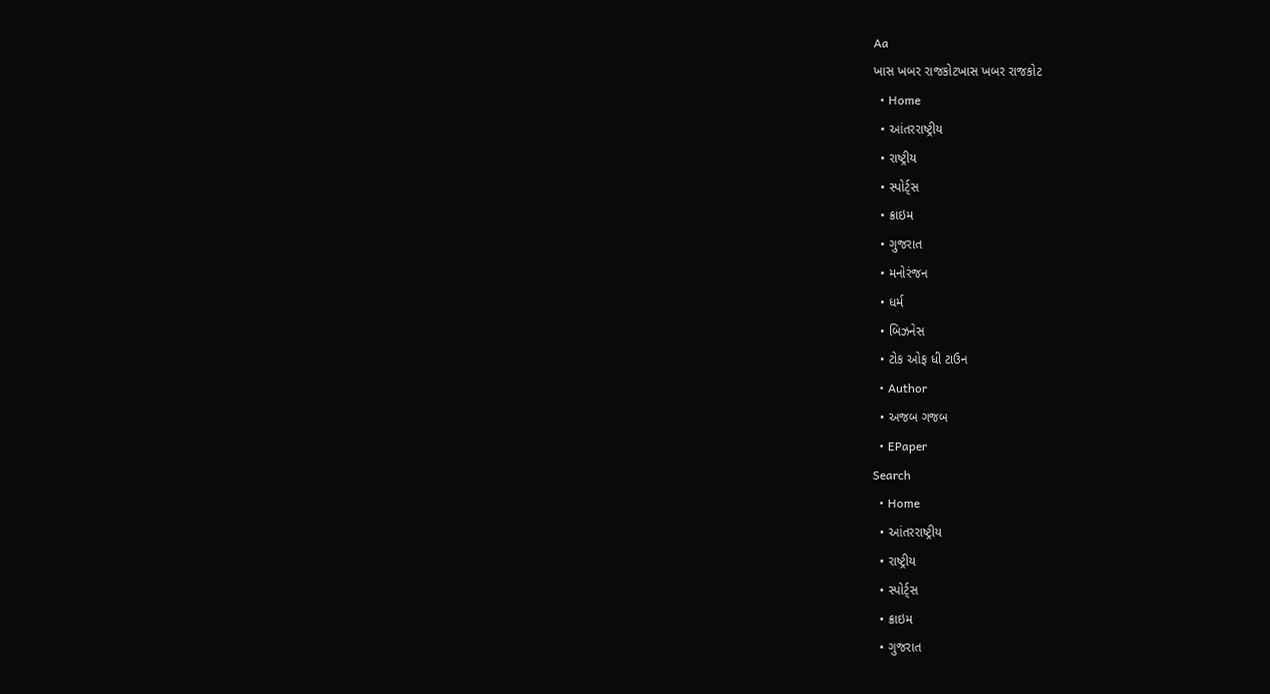Aa
ખાસ ખબર રાજકોટખાસ ખબર રાજકોટ
  • Home
  • આંતરરાષ્ટ્રીય
  • રાષ્ટ્રીય
  • સ્પોર્ટ્સ
  • ક્રાઇમ
  • ગુજરાત
  • મનોરંજન
  • ધર્મ
  • બિઝનેસ
  • ટોક ઓફ ધી ટાઉન
  • Author
  • અજબ ગજબ
  • EPaper
Search
  • Home
  • આંતરરાષ્ટ્રીય
  • રાષ્ટ્રીય
  • સ્પોર્ટ્સ
  • ક્રાઇમ
  • ગુજરાત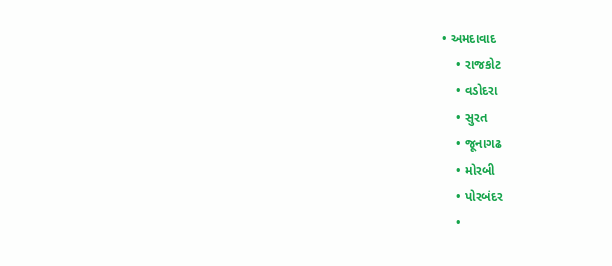• અમદાવાદ
    • રાજકોટ
    • વડોદરા
    • સુરત
    • જૂનાગઢ
    • મોરબી
    • પોરબંદર
    •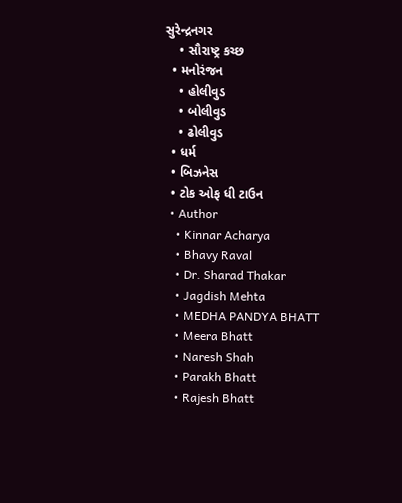સુરેન્દ્રનગર
    • સૌરાષ્ટ્ર કચ્છ
  • મનોરંજન
    • હોલીવુડ
    • બોલીવુડ
    • ઢોલીવુડ
  • ધર્મ
  • બિઝનેસ
  • ટોક ઓફ ધી ટાઉન
  • Author
    • Kinnar Acharya
    • Bhavy Raval
    • Dr. Sharad Thakar
    • Jagdish Mehta
    • MEDHA PANDYA BHATT
    • Meera Bhatt
    • Naresh Shah
    • Parakh Bhatt
    • Rajesh Bhatt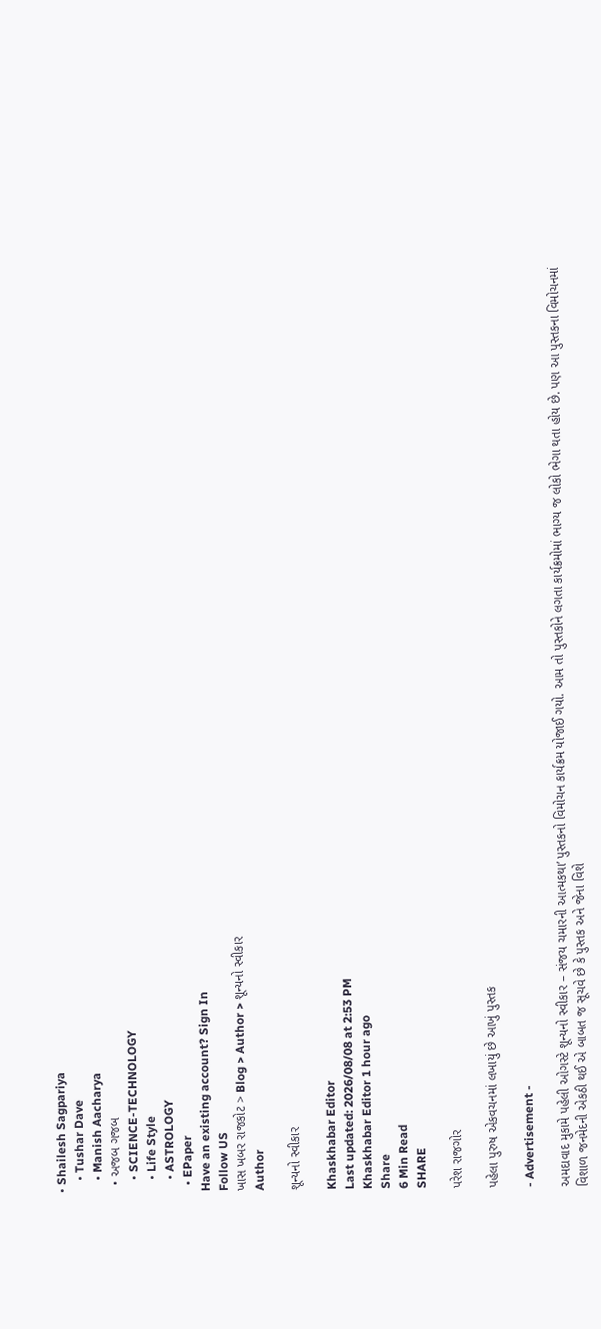• Shailesh Sagpariya
    • Tushar Dave
    • Manish Aacharya
  • અજબ ગજબ
    • SCIENCE-TECHNOLOGY
    • Life Style
    • ASTROLOGY
  • EPaper
Have an existing account? Sign In
Follow US
ખાસ ખબર રાજકોટ > Blog > Author > શૂન્યનો સ્વીકાર
Author

શૂન્યનો સ્વીકાર

Khaskhabar Editor
Last updated: 2026/08/08 at 2:53 PM
Khaskhabar Editor 1 hour ago
Share
6 Min Read
SHARE

પરેશ રાજગોર

પહેલા પુરુષ એકવચનમાં લખાયું છે આખું પુસ્તક

- Advertisement -

અમદાવાદ મુકામે પહેલી ઓગસ્ટે શૂન્યનો સ્વીકાર – સંજય ચમારની આત્મકથા’ પુસ્તકનો વિમોચન કાર્યક્રમ યોજાઈ ગયો. આમ તો પુસ્તકોને લગતા કાર્યક્રમોમાં ભાગ્ય જ લોકો ભેગા થતા હોય છે. પણ આ પુસ્તકના વિમોચનમાં
વિશાળ જનમેદની એકઠી થઈ એ બાબત જ સૂચવે છે કે પુસ્તક અને જેના વિશે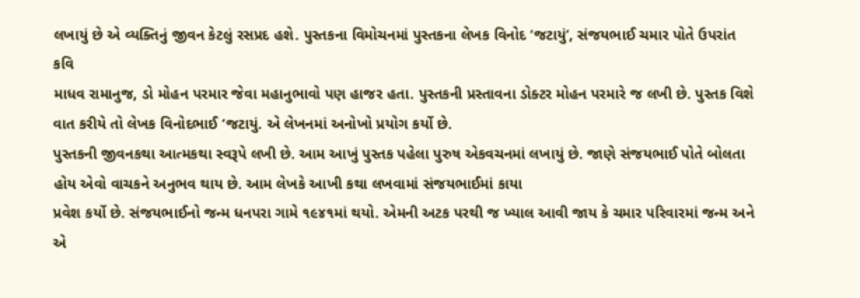લખાયું છે એ વ્યક્તિનું જીવન કેટલું રસપ્રદ હશે. પુસ્તકના વિમોચનમાં પુસ્તકના લેખક વિનોદ ‘જટાયું’, સંજયભાઈ ચમાર પોતે ઉપરાંત કવિ
માધવ રામાનુજ, ડો મોહન પરમાર જેવા મહાનુભાવો પણ હાજર હતા. પુસ્તકની પ્રસ્તાવના ડોક્ટર મોહન પરમારે જ લખી છે. પુસ્તક વિશે વાત કરીયે તો લેખક વિનોદભાઈ ‘જટાયું. એ લેખનમાં અનોખો પ્રયોગ કર્યો છે.
પુસ્તકની જીવનકથા આત્મકથા સ્વરૂપે લખી છે. આમ આખું પુસ્તક પહેલા પુરુષ એકવચનમાં લખાયું છે. જાણે સંજયભાઈ પોતે બોલતા હોય એવો વાચકને અનુભવ થાય છે. આમ લેખકે આખી કથા લખવામાં સંજયભાઈમાં કાયા
પ્રવેશ કર્યો છે. સંજયભાઈનો જન્મ ધનપરા ગામે ૧૯૪૧માં થયો. એમની અટક પરથી જ ખ્યાલ આવી જાય કે ચમાર પરિવારમાં જન્મ અને એ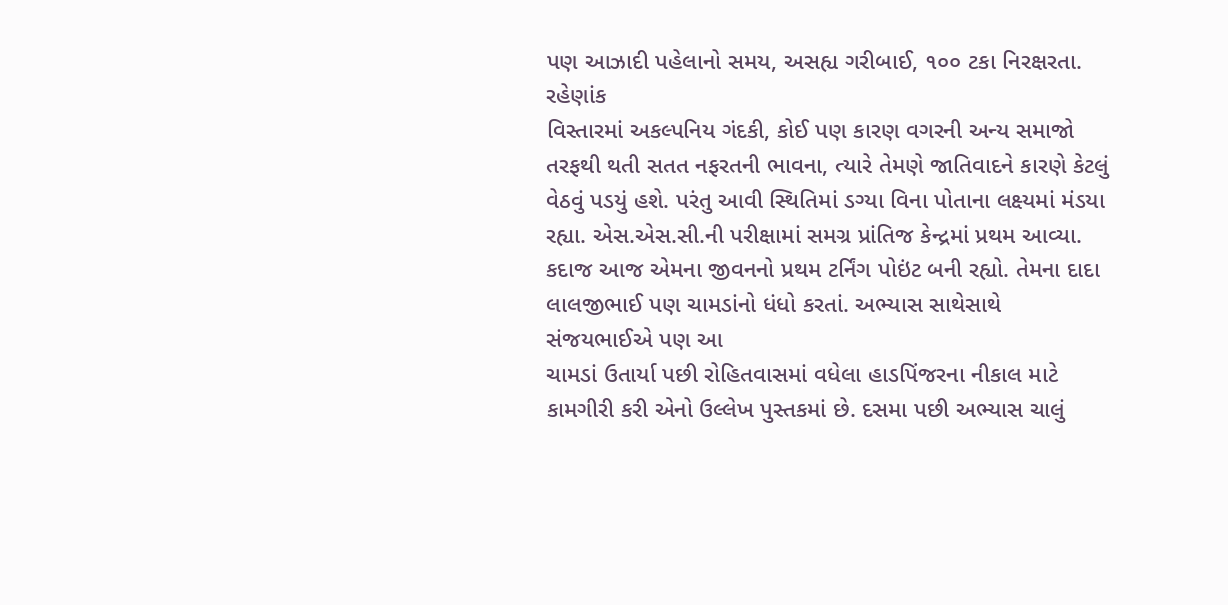પણ આઝાદી પહેલાનો સમય, અસહ્ય ગરીબાઈ, ૧૦૦ ટકા નિરક્ષરતા. રહેણાંક
વિસ્તારમાં અકલ્પનિય ગંદકી, કોઈ પણ કારણ વગરની અન્ય સમાજો તરફથી થતી સતત નફરતની ભાવના, ત્યારે તેમણે જાતિવાદને કારણે કેટલું વેઠવું પડયું હશે. પરંતુ આવી સ્થિતિમાં ડગ્યા વિના પોતાના લક્ષ્યમાં મંડયા
રહ્યા. એસ.એસ.સી.ની પરીક્ષામાં સમગ્ર પ્રાંતિજ કેન્દ્રમાં પ્રથમ આવ્યા. કદાજ આજ એમના જીવનનો પ્રથમ ટર્નિંગ પોઇંટ બની રહ્યો. તેમના દાદા લાલજીભાઈ પણ ચામડાંનો ધંધો કરતાં. અભ્યાસ સાથેસાથે સંજયભાઈએ પણ આ
ચામડાં ઉતાર્યા પછી રોહિતવાસમાં વધેલા હાડપિંજરના નીકાલ માટે કામગીરી કરી એનો ઉલ્લેખ પુસ્તકમાં છે. દસમા પછી અભ્યાસ ચાલું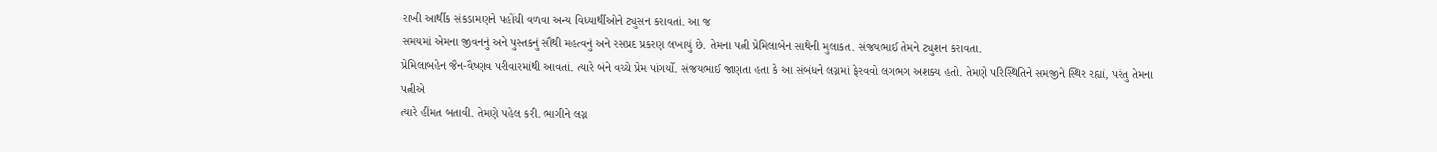રાખી આર્થીક સંકડામણને પહોંચી વળવા અન્ય વિધ્યાર્થીઓને ટ્યુસન કરાવતાં. આ જ
સમયમાં એમના જીવનનું અને પુસ્તકનું સૌથી મહત્વનું અને રસપ્રદ પ્રકરણ લખાયું છે. તેમના પત્ની પ્રેમિલાબેન સાથેની મુલાકત. સંજયભાઈ તેમને ટ્યુશન કરાવતા.
પ્રેમિલાબહેન જૈન-વૈષ્ણવ પરીવારમાંથી આવતાં. ત્યારે બંને વચ્ચે પ્રેમ પાંગર્યો. સંજયભાઈ જાણતા હતા કે આ સંબંધને લગ્નમાં ફેરવવો લગભગ અશક્ય હતો. તેમણે પરિસ્થિતિને સમજીને સ્થિર રહ્યાં, પરંતુ તેમના પત્નીએ
ત્યારે હીંમત બતાવી. તેમણે પહેલ કરી. ભાગીને લગ્ન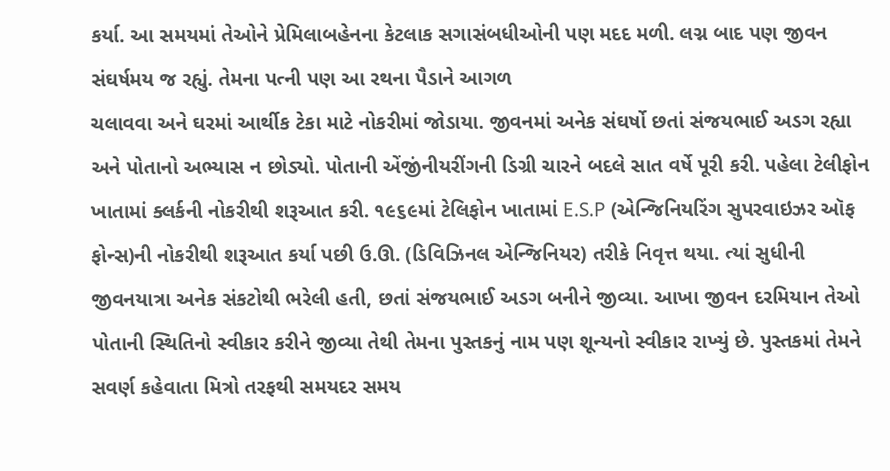કર્યા. આ સમયમાં તેઓને પ્રેમિલાબહેનના કેટલાક સગાસંબધીઓની પણ મદદ મળી. લગ્ન બાદ પણ જીવન સંઘર્ષમય જ રહ્યું. તેમના પત્ની પણ આ રથના પૈડાને આગળ
ચલાવવા અને ઘરમાં આર્થીક ટેકા માટે નોકરીમાં જોડાયા. જીવનમાં અનેક સંઘર્ષો છતાં સંજયભાઈ અડગ રહ્યા અને પોતાનો અભ્યાસ ન છોડ્યો. પોતાની એંજીંનીયરીંગની ડિગ્રી ચારને બદલે સાત વર્ષે પૂરી કરી. પહેલા ટેલીફોન
ખાતામાં ક્લર્કની નોકરીથી શરૂઆત કરી. ૧૯૬૯માં ટેલિફોન ખાતામાં E.S.P (એન્જિનિયરિંગ સુપરવાઇઝર ઑફ ફોન્સ)ની નોકરીથી શરૂઆત કર્યા પછી ઉ.ઊ. (ડિવિઝિનલ એન્જિનિયર) તરીકે નિવૃત્ત થયા. ત્યાં સુધીની
જીવનયાત્રા અનેક સંકટોથી ભરેલી હતી, છતાં સંજયભાઈ અડગ બનીને જીવ્યા. આખા જીવન દરમિયાન તેઓ પોતાની સ્થિતિનો સ્વીકાર કરીને જીવ્યા તેથી તેમના પુસ્તકનું નામ પણ શૂન્યનો સ્વીકાર રાખ્યું છે. પુસ્તકમાં તેમને
સવર્ણ કહેવાતા મિત્રો તરફથી સમયદર સમય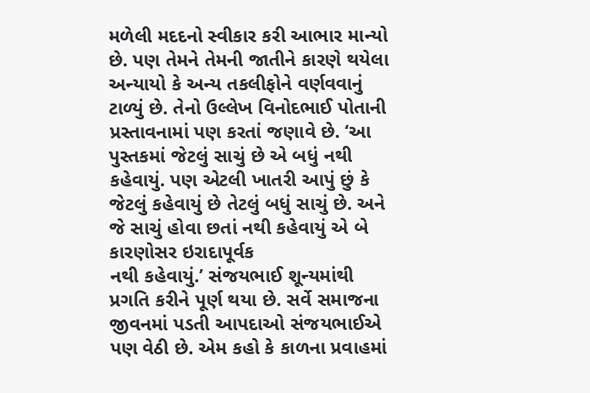મળેલી મદદનો સ્વીકાર કરી આભાર માન્યો છે. પણ તેમને તેમની જાતીને કારણે થયેલા અન્યાયો કે અન્ય તકલીફોને વર્ણવવાનું ટાળ્યું છે. તેનો ઉલ્લેખ વિનોદભાઈ પોતાની
પ્રસ્તાવનામાં પણ કરતાં જણાવે છે. ‘આ પુસ્તકમાં જેટલું સાચું છે એ બધું નથી કહેવાયું. પણ એટલી ખાતરી આપું છું કે જેટલું કહેવાયું છે તેટલું બધું સાચું છે. અને જે સાચું હોવા છતાં નથી કહેવાયું એ બે કારણોસર ઇરાદાપૂર્વક
નથી કહેવાયું.’ સંજયભાઈ શૂન્યમાંથી પ્રગતિ કરીને પૂર્ણ થયા છે. સર્વે સમાજના જીવનમાં પડતી આપદાઓ સંજયભાઈએ પણ વેઠી છે. એમ કહો કે કાળના પ્રવાહમાં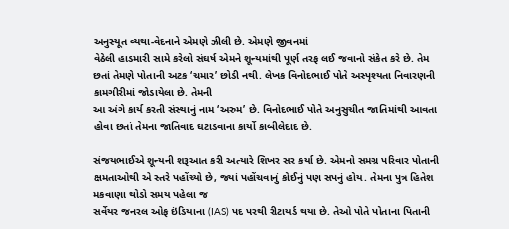અનુસ્યૂત વ્યથા-વેદનાને એમણે ઝીલી છે. એમણે જીવનમાં
વેઠેલી હાડમારી સામે કરેલો સંઘર્ષ એમને શૂન્યમાંથી પૂર્ણ તરફ લઈ જવાનો સંકેત કરે છે. તેમ છતાં તેમણે પોતાની અટક ‘ચમાર’ છોડી નથી. લેખક વિનોદભાઈ પોતે અસ્પૃશ્યતા નિવારણની કામગીરીમાં જોડાયેલા છે. તેમની
આ અંગે કાર્ય કરતી સંસ્થાનું નામ ‘અરુમ’ છે. વિનોદભાઈ પોતે અનુસુચીત જાતિમાંથી આવતા હોવા છતાં તેમના જાતિવાદ ઘટાડવાના કાર્યો કાબીલેદાદ છે.

સંજયભાઈએ શૂન્યની શરૂઆત કરી અત્યારે શિખર સર કર્યા છે. એમનો સમગ્ર પરિવાર પોતાની ક્ષમતાઓથી એ સ્તરે પહોંચ્યો છે, જ્યાં પહોંચવાનું કોઈનું પણ સપનું હોય. તેમના પુત્ર હિતેશ મકવાણા થોડો સમય પહેલા જ
સર્વેયર જનરલ ઓફ ઇંડિયાના (IAS) પદ પરથી રીટાયર્ડ થયા છે. તેઓ પોતે પોતાના પિતાની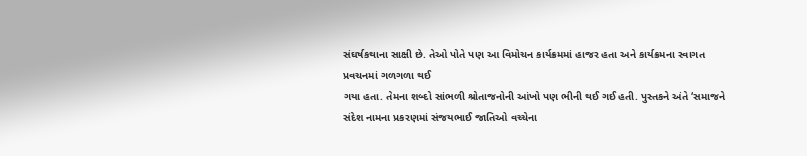સંઘર્ષકથાના સાક્ષી છે. તેઓ પોતે પણ આ વિમોચન કાર્યક્રમમાં હાજર હતા અને કાર્યક્રમના સ્વાગત પ્રવચનમાં ગળગળા થઈ
ગયા હતા. તેમના શબ્દો સાંભળી શ્રોતાજનોની આંખો પણ ભીની થઈ ગઈ હતી. પુસ્તકને અંતે ‘સમાજને સંદેશ નામના પ્રકરણમાં સંજયભાઈ જાતિઓ વચ્ચેના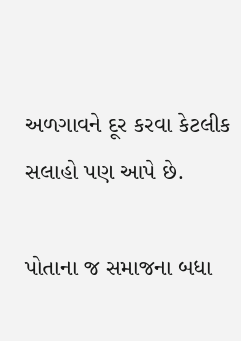અળગાવને દૂર કરવા કેટલીક સલાહો પણ આપે છે.

પોતાના જ સમાજના બધા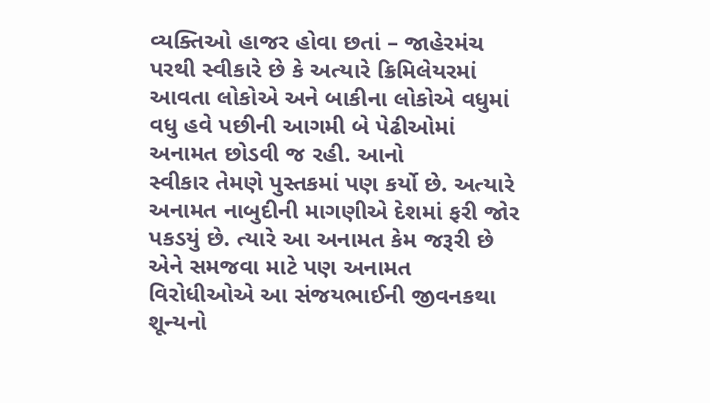વ્યક્તિઓ હાજર હોવા છતાં – જાહેરમંચ પરથી સ્વીકારે છે કે અત્યારે ક્રિમિલેયરમાં આવતા લોકોએ અને બાકીના લોકોએ વધુમાં વધુ હવે પછીની આગમી બે પેઢીઓમાં અનામત છોડવી જ રહી. આનો
સ્વીકાર તેમણે પુસ્તકમાં પણ કર્યો છે. અત્યારે અનામત નાબુદીની માગણીએ દેશમાં ફરી જોર પકડયું છે. ત્યારે આ અનામત કેમ જરૂરી છે એને સમજવા માટે પણ અનામત વિરોધીઓએ આ સંજયભાઈની જીવનકથા શૂન્યનો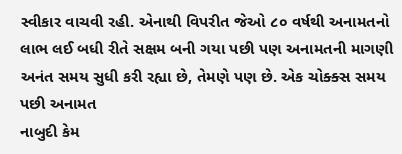સ્વીકાર વાચવી રહી. એનાથી વિપરીત જેઓ ૮૦ વર્ષથી અનામતનો લાભ લઈ બધી રીતે સક્ષમ બની ગયા પછી પણ અનામતની માગણી અનંત સમય સુધી કરી રહ્યા છે, તેમણે પણ છે. એક ચોક્ક્સ સમય પછી અનામત
નાબુદી કેમ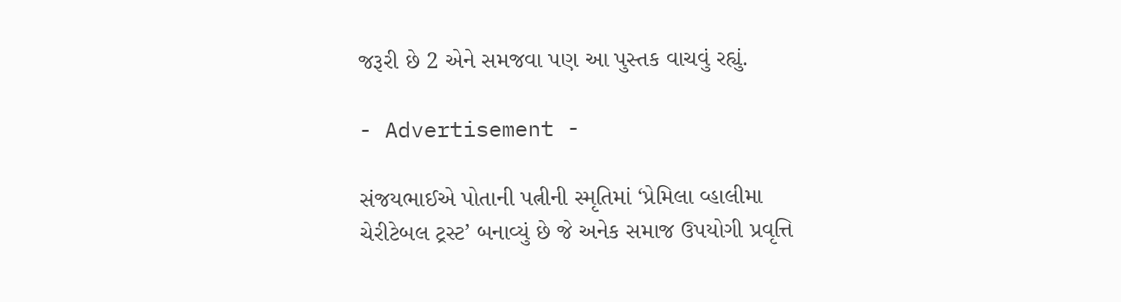જરૂરી છે 2 એને સમજવા પણ આ પુસ્તક વાચવું રહ્યું.

- Advertisement -

સંજયભાઈએ પોતાની પત્નીની સ્મૃતિમાં ‘પ્રેમિલા વ્હાલીમા ચેરીટેબલ ટ્રસ્ટ’ બનાવ્યું છે જે અનેક સમાજ ઉપયોગી પ્રવૃત્તિ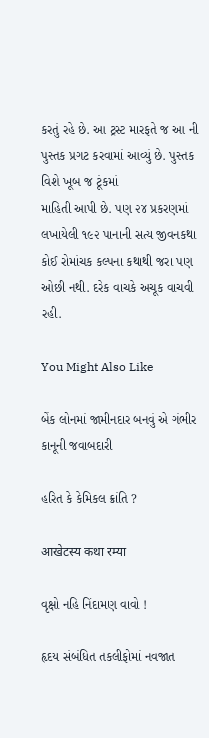કરતું રહે છે. આ ટ્રસ્ટ મારફતે જ આ ની પુસ્તક પ્રગટ કરવામાં આવ્યું છે. પુસ્તક વિશે ખૂબ જ ટૂંકમાં
માહિતી આપી છે. પણ ૨૪ પ્રકરણમાં લખાયેલી ૧૯૨ પાનાની સત્ય જીવનકથા કોઈ રોમાંચક કલ્પના કથાથી જરા પણ ઓછી નથી. દરેક વાચકે અચૂક વાચવી રહી.

You Might Also Like

બેંક લોનમાં જામીનદાર બનવું એ ગંભીર કાનૂની જવાબદારી

હરિત કે કેમિકલ ક્રાંતિ ?

आखेटस्य कथा रम्या

વૃક્ષો નહિ નિંદામણ વાવો !

હૃદય સંબંધિત તકલીફોમાં નવજાત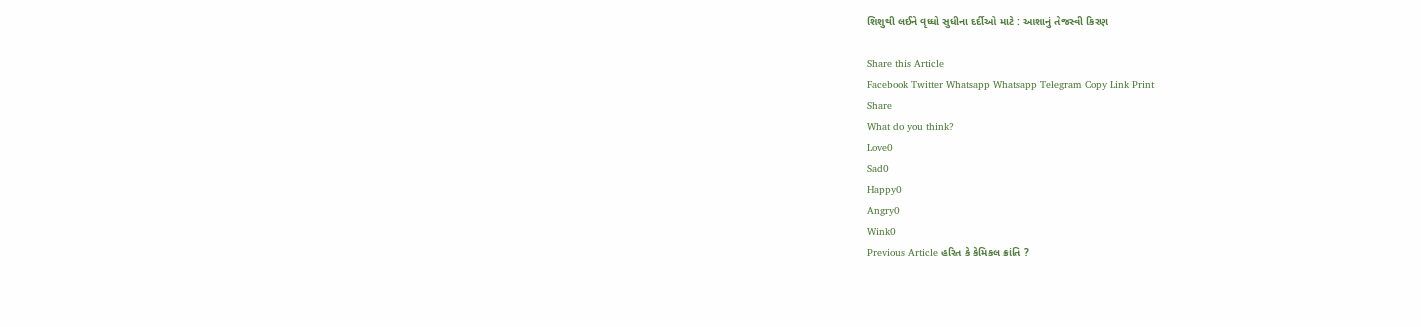શિશુથી લઈને વૃધ્ધો સુધીના દર્દીઓ માટે : આશાનું તેજસ્વી કિરણ

Share this Article
Facebook Twitter Whatsapp Whatsapp Telegram Copy Link Print
Share
What do you think?
Love0
Sad0
Happy0
Angry0
Wink0
Previous Article હરિત કે કેમિકલ ક્રાંતિ ?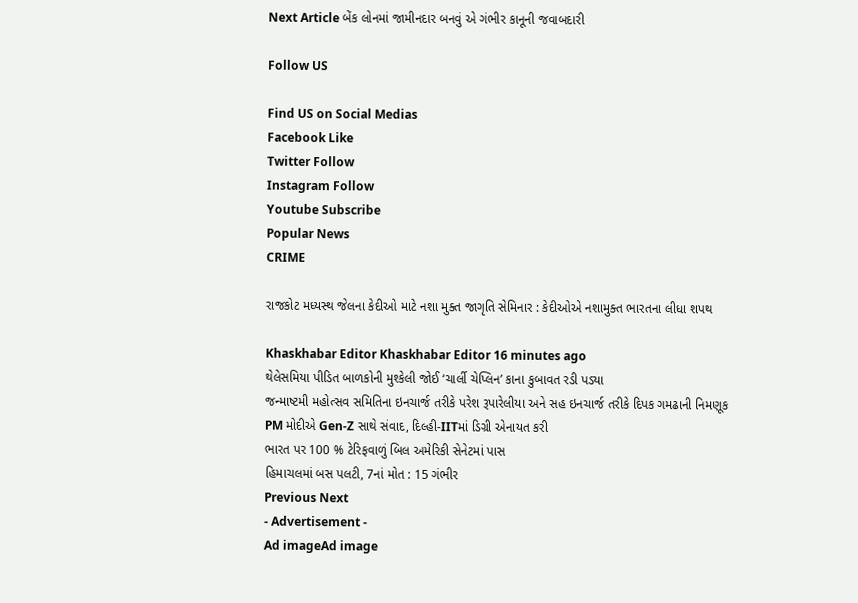Next Article બેંક લોનમાં જામીનદાર બનવું એ ગંભીર કાનૂની જવાબદારી

Follow US

Find US on Social Medias
Facebook Like
Twitter Follow
Instagram Follow
Youtube Subscribe
Popular News
CRIME

રાજકોટ મધ્યસ્થ જેલના કેદીઓ માટે નશા મુક્ત જાગૃતિ સેમિનાર : કેદીઓએ નશામુક્ત ભારતના લીધા શપથ

Khaskhabar Editor Khaskhabar Editor 16 minutes ago
થેલેસમિયા પીડિત બાળકોની મુશ્કેલી જોઈ ‘ચાર્લી ચેપ્લિન’ કાના કુબાવત રડી પડ્યા
જન્માષ્ટમી મહોત્સવ સમિતિના ઇનચાર્જ તરીકે પરેશ રૂપારેલીયા અને સહ ઇનચાર્જ તરીકે દિપક ગમઢાની નિમણૂક
PM મોદીએ Gen-Z સાથે સંવાદ, દિલ્હી-IITમાં ડિગ્રી એનાયત કરી
ભારત પર 100 % ટેરિફવાળું બિલ અમેરિકી સેનેટમાં પાસ
હિમાચલમાં બસ પલટી, 7નાં મોત : 15 ગંભીર
Previous Next
- Advertisement -
Ad imageAd image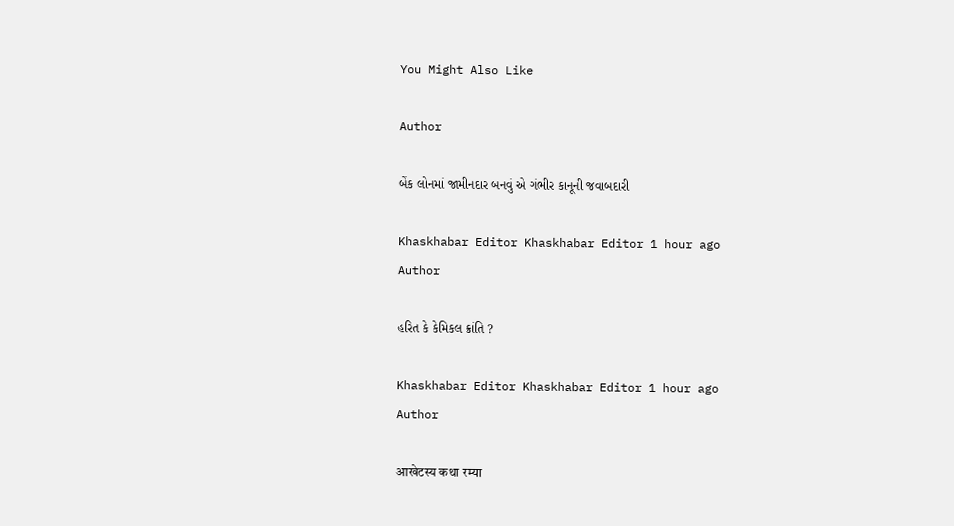You Might Also Like

Author

બેંક લોનમાં જામીનદાર બનવું એ ગંભીર કાનૂની જવાબદારી

Khaskhabar Editor Khaskhabar Editor 1 hour ago
Author

હરિત કે કેમિકલ ક્રાંતિ ?

Khaskhabar Editor Khaskhabar Editor 1 hour ago
Author

आखेटस्य कथा रम्या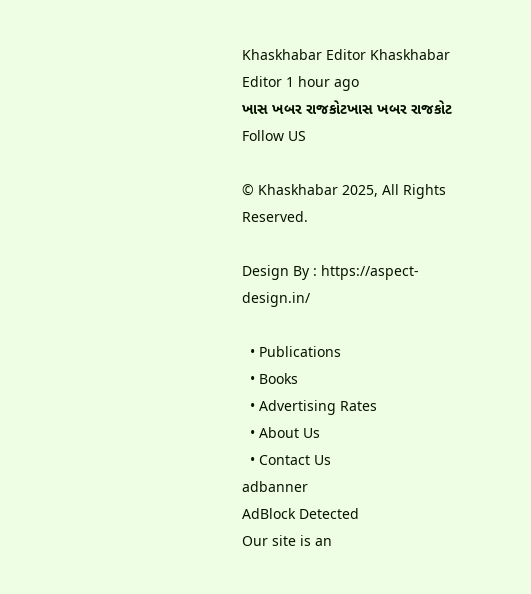Khaskhabar Editor Khaskhabar Editor 1 hour ago
ખાસ ખબર રાજકોટખાસ ખબર રાજકોટ
Follow US

© Khaskhabar 2025, All Rights Reserved.

Design By : https://aspect-design.in/

  • Publications
  • Books
  • Advertising Rates
  • About Us
  • Contact Us
adbanner
AdBlock Detected
Our site is an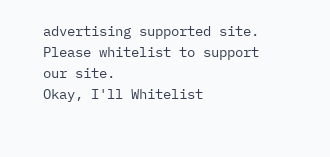advertising supported site. Please whitelist to support our site.
Okay, I'll Whitelist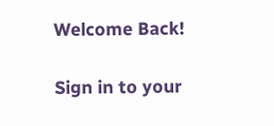Welcome Back!

Sign in to your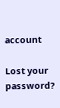account

Lost your password?